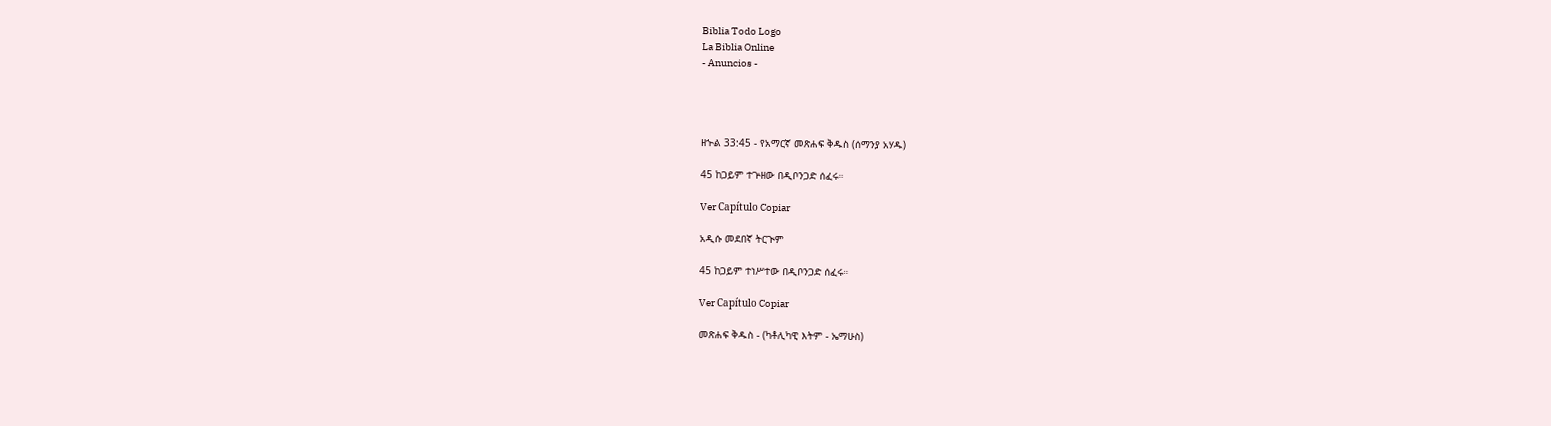Biblia Todo Logo
La Biblia Online
- Anuncios -




ዘኍል 33:45 - የአማርኛ መጽሐፍ ቅዱስ (ሰማንያ አሃዱ)

45 ከጋይም ተጕዘው በዲቦንጋድ ሰፈሩ።

Ver Capítulo Copiar

አዲሱ መደበኛ ትርጒም

45 ከጋይም ተነሥተው በዲቦንጋድ ሰፈሩ።

Ver Capítulo Copiar

መጽሐፍ ቅዱስ - (ካቶሊካዊ እትም - ኤማሁስ)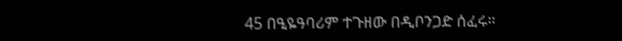45 በዒዬዓባሪም ተጉዘው በዲቦንጋድ ሰፈሩ።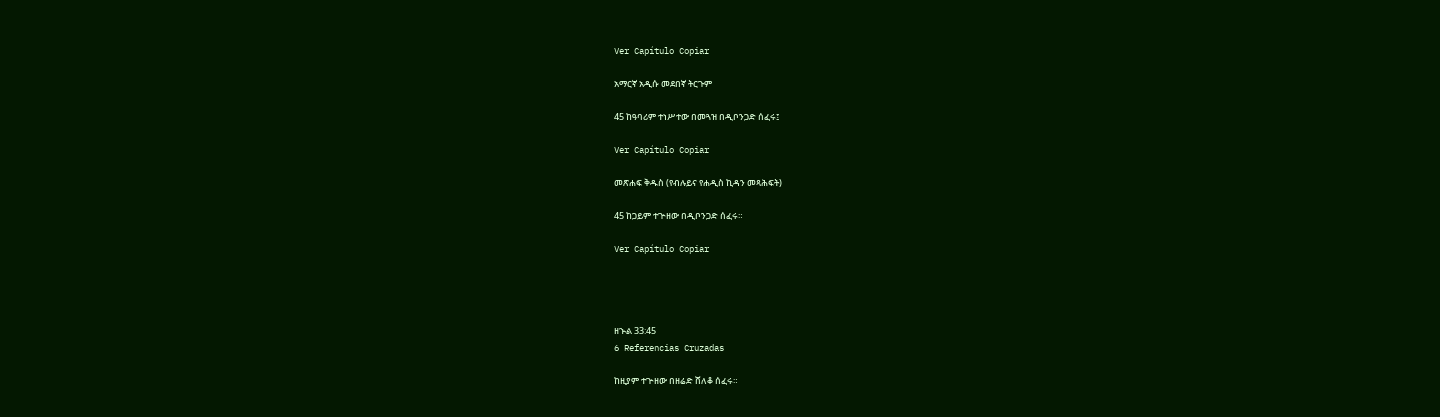Ver Capítulo Copiar

አማርኛ አዲሱ መደበኛ ትርጉም

45 ከዓባሪም ተነሥተው በመጓዝ በዲቦንጋድ ሰፈሩ፤

Ver Capítulo Copiar

መጽሐፍ ቅዱስ (የብሉይና የሐዲስ ኪዳን መጻሕፍት)

45 ከጋይም ተጕዘው በዲቦንጋድ ሰፈሩ።

Ver Capítulo Copiar




ዘኍል 33:45
6 Referencias Cruzadas

ከዚያም ተጕዘው በዘሬድ ሸለቆ ሰፈሩ።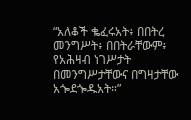“አለቆች ቈፈሩአት፥ በበትረ መንግሥት፥ በበትራቸውም፥ የአሕዛብ ነገሥታት በመንግሥታቸውና በግዛታቸው አጐደጐዱአት።”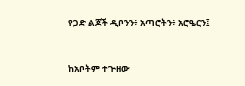የጋድ ልጆች ዲቦንን፥ አጣሮትን፥ አሮዔርን፤


ከአቦትም ተጕዘው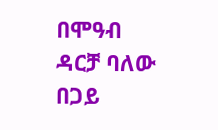በሞዓብ ዳርቻ ባለው በጋይ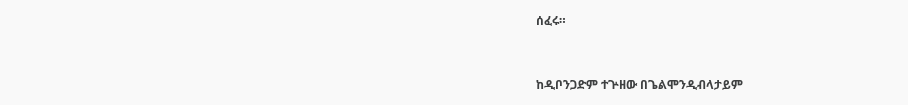ሰፈሩ።


ከዲቦንጋድም ተጕዘው በጌልሞንዲብላታይም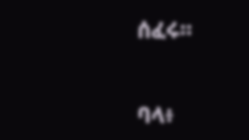ሰፈሩ።


ባላ፥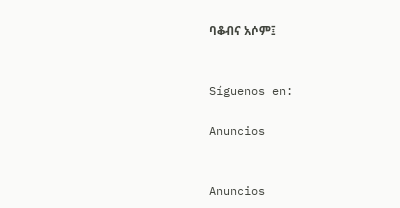ባቆብና አሶም፤


Síguenos en:

Anuncios


Anuncios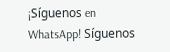¡Síguenos en WhatsApp! Síguenos